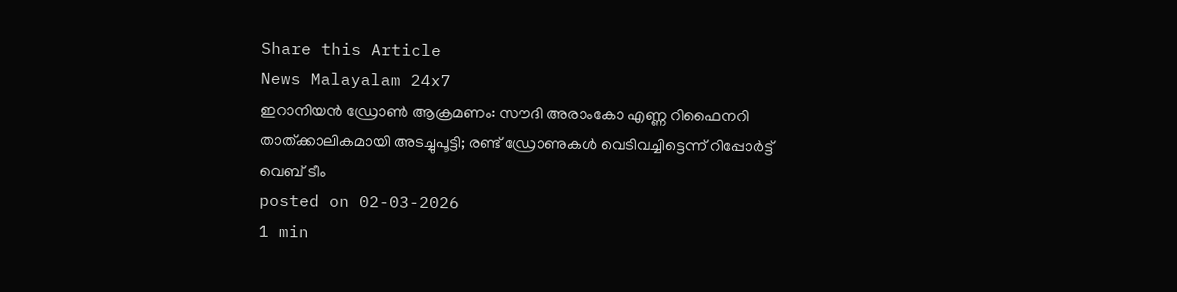Share this Article
News Malayalam 24x7
ഇറാനിയൻ ഡ്രോൺ ആക്രമണം: സൗദി അരാംകോ എണ്ണ റിഫൈനറി താത്ക്കാലികമായി അടച്ചുപൂട്ടി; രണ്ട് ഡ്രോണുകള്‍ വെടിവച്ചിട്ടെന്ന് റിപ്പോർട്ട്
വെബ് ടീം
posted on 02-03-2026
1 min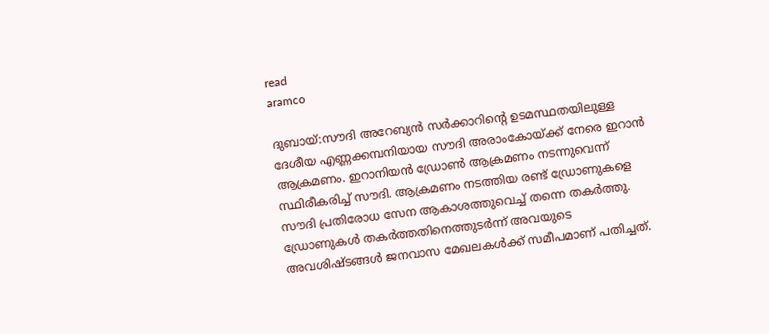read
aramco

ദുബായ്:സൗദി അറേബ്യന്‍ സര്‍ക്കാറിന്റെ ഉടമസ്ഥതയിലുള്ള ദേശീയ എണ്ണക്കമ്പനിയായ സൗദി അരാംകോയ്ക്ക് നേരെ ഇറാന്‍ ആക്രമണം. ഇറാനിയൻ ഡ്രോൺ ആക്രമണം നടന്നുവെന്ന് സ്ഥിരീകരിച്ച് സൗദി. ആക്രമണം നടത്തിയ രണ്ട് ഡ്രോണുകളെ സൗദി പ്രതിരോധ സേന ആകാശത്തുവെച്ച് തന്നെ തകർത്തു. ഡ്രോണുകൾ തകർത്തതിനെത്തുടർന്ന് അവയുടെ അവശിഷ്ടങ്ങൾ ജനവാസ മേഖലകൾക്ക് സമീപമാണ് പതിച്ചത്.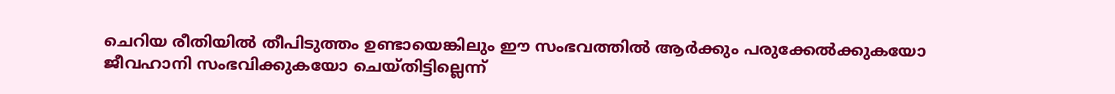ചെറിയ രീതിയിൽ തീപിടുത്തം ഉണ്ടായെങ്കിലും ഈ സംഭവത്തിൽ ആർക്കും പരുക്കേൽക്കുകയോ ജീവഹാനി സംഭവിക്കുകയോ ചെയ്തിട്ടില്ലെന്ന്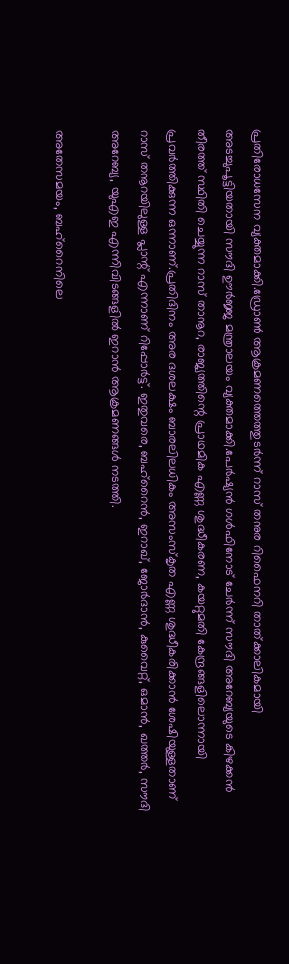പ്രതിരോധസേന വ്യക്തമാക്കി.ഡ്രോൺ ആക്രമണത്തെത്തുടർന്ന് റാസ് തനുര റിഫൈനറി താത്ക്കാലികമായി അടച്ചുപൂട്ടിയതായി സൗദി ഊർജ്ജ മന്ത്രാലയം വ്യക്തമാക്കി.പേർഷ്യൻ ഗൾഫിനോട് ചേർന്ന് സൗദി അറേബ്യയുടെ കിഴക്കൻ തീരത്ത് സ്ഥിതി ചെയ്യുന്ന റാസ് താനൂറ, രാജ്യത്തിന്റെ പ്രാഥമിക എണ്ണ ശുദ്ധീകരണ, കയറ്റുമതി കേന്ദ്രങ്ങളിലൊന്നായി പ്രവർത്തിക്കുന്ന ഒന്നാണ്.പ്രതിദിനം അര ദശലക്ഷം ബാരലിലധികം അസംസ്‌കൃത എണ്ണ ശുദ്ധീകരിക്കാന്‍ ശേഷിയുള്ളതാണ് റാസ് തനൂറയിലുള്ള പ്ലാന്റ് എന്നാണ് റിപ്പോര്‍ട്ട്. ഇതുവരെ, ബഹ്‌റൈൻ, ഇറാഖ്, ജോർദാൻ, കുവൈറ്റ്, ഒമാൻ, ഖത്തർ, സൗദി അറേബ്യ, യുഎഇ എന്നിവിടങ്ങളിൽ ഇറാൻ ആക്രമണങ്ങൾ നടത്തി.

അതേസമയം, ബഹ്റൈനിലെ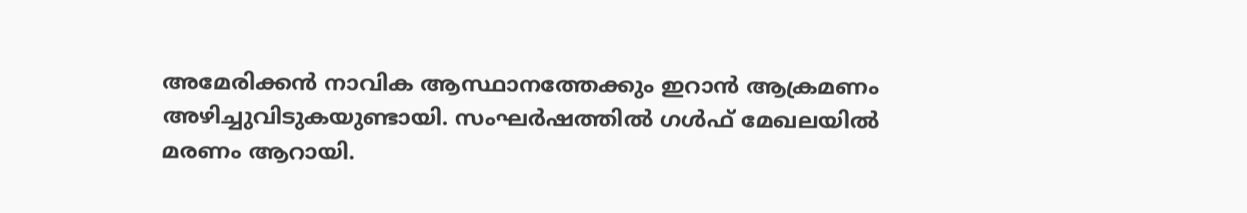അമേരിക്കൻ നാവിക ആസ്ഥാനത്തേക്കും ഇറാൻ ആക്രമണം അഴിച്ചുവിടുകയുണ്ടായി. സംഘർഷത്തിൽ ഗൾഫ് മേഖലയിൽ മരണം ആറായി.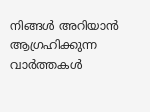നിങ്ങൾ അറിയാൻ ആഗ്രഹിക്കുന്ന വാർത്തകൾ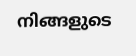നിങ്ങളുടെ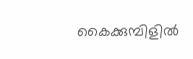കൈക്കുമ്പിളിൽ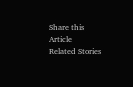Share this Article
Related Stories